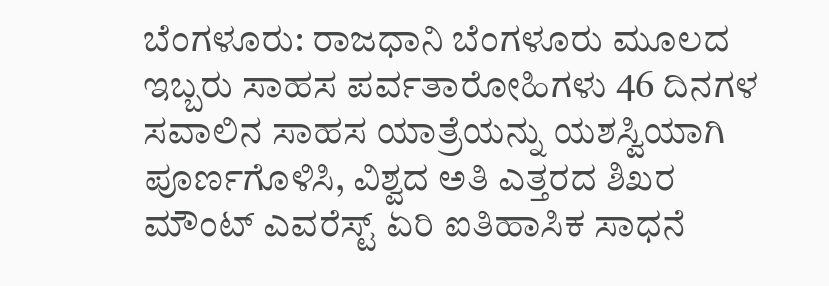ಬೆಂಗಳೂರು: ರಾಜಧಾನಿ ಬೆಂಗಳೂರು ಮೂಲದ ಇಬ್ಬರು ಸಾಹಸ ಪರ್ವತಾರೋಹಿಗಳು 46 ದಿನಗಳ ಸವಾಲಿನ ಸಾಹಸ ಯಾತ್ರೆಯನ್ನು ಯಶಸ್ವಿಯಾಗಿ ಪೂರ್ಣಗೊಳಿಸಿ, ವಿಶ್ವದ ಅತಿ ಎತ್ತರದ ಶಿಖರ ಮೌಂಟ್ ಎವರೆಸ್ಟ್ ಏರಿ ಐತಿಹಾಸಿಕ ಸಾಧನೆ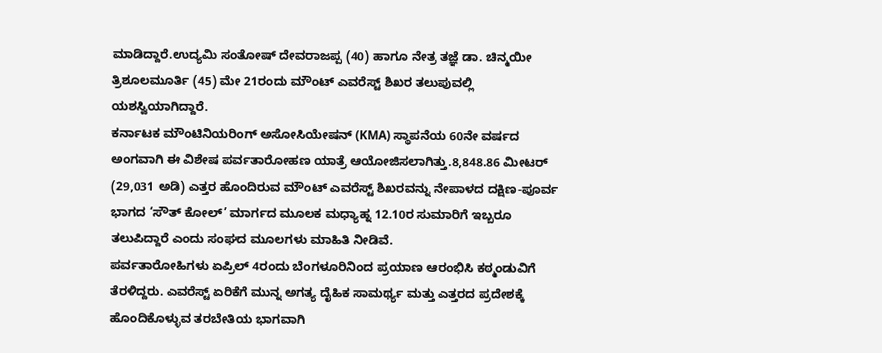ಮಾಡಿದ್ದಾರೆ.ಉದ್ಯಮಿ ಸಂತೋಷ್ ದೇವರಾಜಪ್ಪ (40) ಹಾಗೂ ನೇತ್ರ ತಜ್ಞೆ ಡಾ. ಚಿನ್ಮಯೀ ತ್ರಿಶೂಲಮೂರ್ತಿ (45) ಮೇ 21ರಂದು ಮೌಂಟ್ ಎವರೆಸ್ಟ್ ಶಿಖರ ತಲುಪುವಲ್ಲಿ ಯಶಸ್ವಿಯಾಗಿದ್ದಾರೆ.
ಕರ್ನಾಟಕ ಮೌಂಟಿನಿಯರಿಂಗ್ ಅಸೋಸಿಯೇಷನ್ (KMA) ಸ್ಥಾಪನೆಯ 60ನೇ ವರ್ಷದ ಅಂಗವಾಗಿ ಈ ವಿಶೇಷ ಪರ್ವತಾರೋಹಣ ಯಾತ್ರೆ ಆಯೋಜಿಸಲಾಗಿತ್ತು.8,848.86 ಮೀಟರ್ (29,031 ಅಡಿ) ಎತ್ತರ ಹೊಂದಿರುವ ಮೌಂಟ್ ಎವರೆಸ್ಟ್ ಶಿಖರವನ್ನು ನೇಪಾಳದ ದಕ್ಷಿಣ-ಪೂರ್ವ ಭಾಗದ ‘ಸೌತ್ ಕೋಲ್’ ಮಾರ್ಗದ ಮೂಲಕ ಮಧ್ಯಾಹ್ನ 12.10ರ ಸುಮಾರಿಗೆ ಇಬ್ಬರೂ ತಲುಪಿದ್ದಾರೆ ಎಂದು ಸಂಘದ ಮೂಲಗಳು ಮಾಹಿತಿ ನೀಡಿವೆ.
ಪರ್ವತಾರೋಹಿಗಳು ಏಪ್ರಿಲ್ 4ರಂದು ಬೆಂಗಳೂರಿನಿಂದ ಪ್ರಯಾಣ ಆರಂಭಿಸಿ ಕಠ್ಮಂಡುವಿಗೆ ತೆರಳಿದ್ದರು. ಎವರೆಸ್ಟ್ ಏರಿಕೆಗೆ ಮುನ್ನ ಅಗತ್ಯ ದೈಹಿಕ ಸಾಮರ್ಥ್ಯ ಮತ್ತು ಎತ್ತರದ ಪ್ರದೇಶಕ್ಕೆ ಹೊಂದಿಕೊಳ್ಳುವ ತರಬೇತಿಯ ಭಾಗವಾಗಿ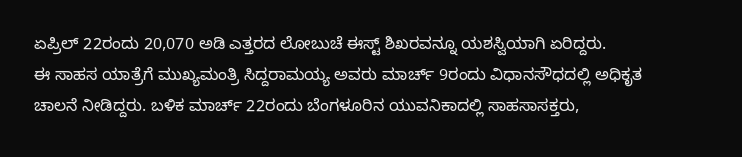ಏಪ್ರಿಲ್ 22ರಂದು 20,070 ಅಡಿ ಎತ್ತರದ ಲೋಬುಚೆ ಈಸ್ಟ್ ಶಿಖರವನ್ನೂ ಯಶಸ್ವಿಯಾಗಿ ಏರಿದ್ದರು.
ಈ ಸಾಹಸ ಯಾತ್ರೆಗೆ ಮುಖ್ಯಮಂತ್ರಿ ಸಿದ್ದರಾಮಯ್ಯ ಅವರು ಮಾರ್ಚ್ 9ರಂದು ವಿಧಾನಸೌಧದಲ್ಲಿ ಅಧಿಕೃತ ಚಾಲನೆ ನೀಡಿದ್ದರು. ಬಳಿಕ ಮಾರ್ಚ್ 22ರಂದು ಬೆಂಗಳೂರಿನ ಯುವನಿಕಾದಲ್ಲಿ ಸಾಹಸಾಸಕ್ತರು,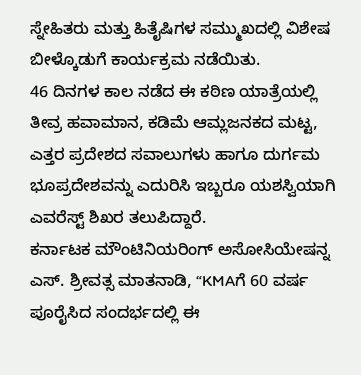ಸ್ನೇಹಿತರು ಮತ್ತು ಹಿತೈಷಿಗಳ ಸಮ್ಮುಖದಲ್ಲಿ ವಿಶೇಷ ಬೀಳ್ಕೊಡುಗೆ ಕಾರ್ಯಕ್ರಮ ನಡೆಯಿತು.
46 ದಿನಗಳ ಕಾಲ ನಡೆದ ಈ ಕಠಿಣ ಯಾತ್ರೆಯಲ್ಲಿ ತೀವ್ರ ಹವಾಮಾನ, ಕಡಿಮೆ ಆಮ್ಲಜನಕದ ಮಟ್ಟ, ಎತ್ತರ ಪ್ರದೇಶದ ಸವಾಲುಗಳು ಹಾಗೂ ದುರ್ಗಮ ಭೂಪ್ರದೇಶವನ್ನು ಎದುರಿಸಿ ಇಬ್ಬರೂ ಯಶಸ್ವಿಯಾಗಿ ಎವರೆಸ್ಟ್ ಶಿಖರ ತಲುಪಿದ್ದಾರೆ.
ಕರ್ನಾಟಕ ಮೌಂಟಿನಿಯರಿಂಗ್ ಅಸೋಸಿಯೇಷನ್ನ ಎಸ್. ಶ್ರೀವತ್ಸ ಮಾತನಾಡಿ, “KMAಗೆ 60 ವರ್ಷ ಪೂರೈಸಿದ ಸಂದರ್ಭದಲ್ಲಿ ಈ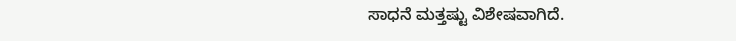ಸಾಧನೆ ಮತ್ತಷ್ಟು ವಿಶೇಷವಾಗಿದೆ.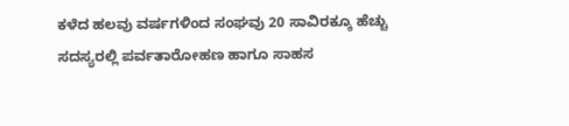ಕಳೆದ ಹಲವು ವರ್ಷಗಳಿಂದ ಸಂಘವು 20 ಸಾವಿರಕ್ಕೂ ಹೆಚ್ಚು ಸದಸ್ಯರಲ್ಲಿ ಪರ್ವತಾರೋಹಣ ಹಾಗೂ ಸಾಹಸ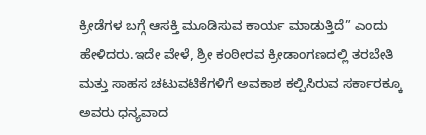ಕ್ರೀಡೆಗಳ ಬಗ್ಗೆ ಆಸಕ್ತಿ ಮೂಡಿಸುವ ಕಾರ್ಯ ಮಾಡುತ್ತಿದೆ” ಎಂದು ಹೇಳಿದರು.ಇದೇ ವೇಳೆ, ಶ್ರೀ ಕಂಠೀರವ ಕ್ರೀಡಾಂಗಣದಲ್ಲಿ ತರಬೇತಿ ಮತ್ತು ಸಾಹಸ ಚಟುವಟಿಕೆಗಳಿಗೆ ಅವಕಾಶ ಕಲ್ಪಿಸಿರುವ ಸರ್ಕಾರಕ್ಕೂ ಅವರು ಧನ್ಯವಾದ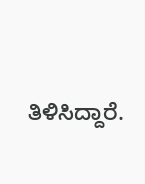ತಿಳಿಸಿದ್ದಾರೆ.